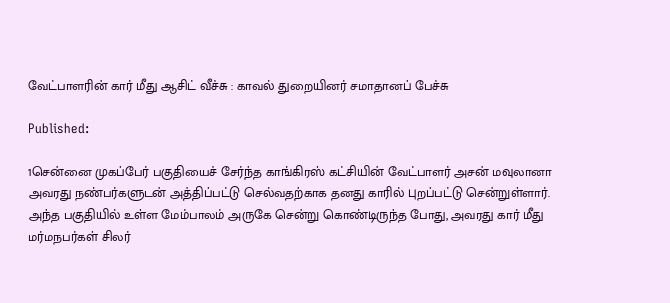வேட்பாளரின் கார் மீது ஆசிட் வீச்சு : காவல் துறையினர் சமாதானப் பேச்சு

Published:

1சென்னை முகப்பேர் பகுதியைச் சேர்ந்த காங்கிரஸ் கட்சியின் வேட்பாளர் அசன் மவுலானா அவரது நண்பர்களுடன் அத்திப்பட்டு செல்வதற்காக தனது காரில் புறப்பட்டு சென்றுள்ளார்.
அந்த பகுதியில் உள்ள மேம்பாலம் அருகே சென்று கொண்டிருந்த போது, அவரது கார் மீது மர்மநபர்கள் சிலர்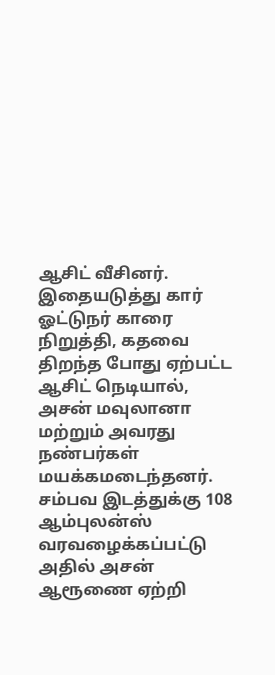ஆசிட் வீசினர். இதையடுத்து கார் ஓட்டுநர் காரை நிறுத்தி, கதவை திறந்த போது ஏற்பட்ட ஆசிட் நெடியால், அசன் மவுலானா மற்றும் அவரது நண்பர்கள் மயக்கமடைந்தனர். சம்பவ இடத்துக்கு 108 ஆம்புலன்ஸ் வரவழைக்கப்பட்டு அதில் அசன் ஆரூணை ஏற்றி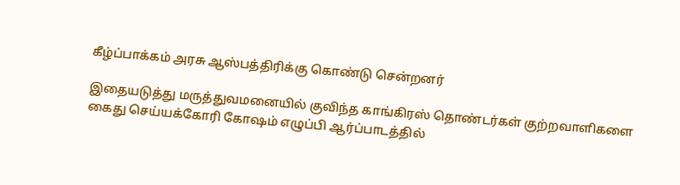கீழ்ப்பாக்கம் அரசு ஆஸ்பத்திரிக்கு கொண்டு சென்றனர்

இதையடுத்து மருத்துவமனையில் குவிந்த காங்கிரஸ் தொண்டர்கள் குற்றவாளிகளை கைது செய்யக்கோரி கோஷம் எழுப்பி ஆர்ப்பாடத்தில்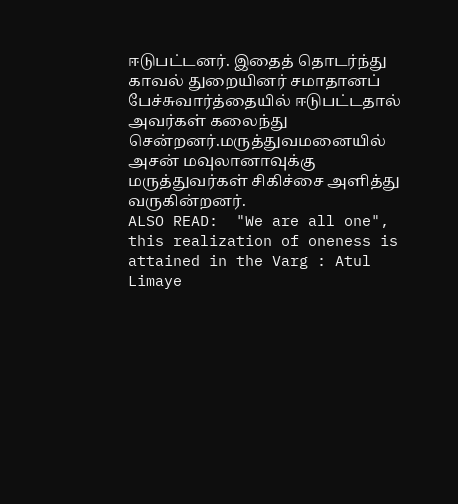ஈடுபட்டனர். இதைத் தொடர்ந்து காவல் துறையினர் சமாதானப் பேச்சுவார்த்தையில் ஈடுபட்டதால் அவர்கள் கலைந்து சென்றனர்.மருத்துவமனையில் அசன் மவுலானாவுக்கு மருத்துவர்கள் சிகிச்சை அளித்து வருகின்றனர்.
ALSO READ:  "We are all one", this realization of oneness is attained in the Varg : Atul Limaye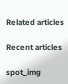Related articles

Recent articles

spot_img